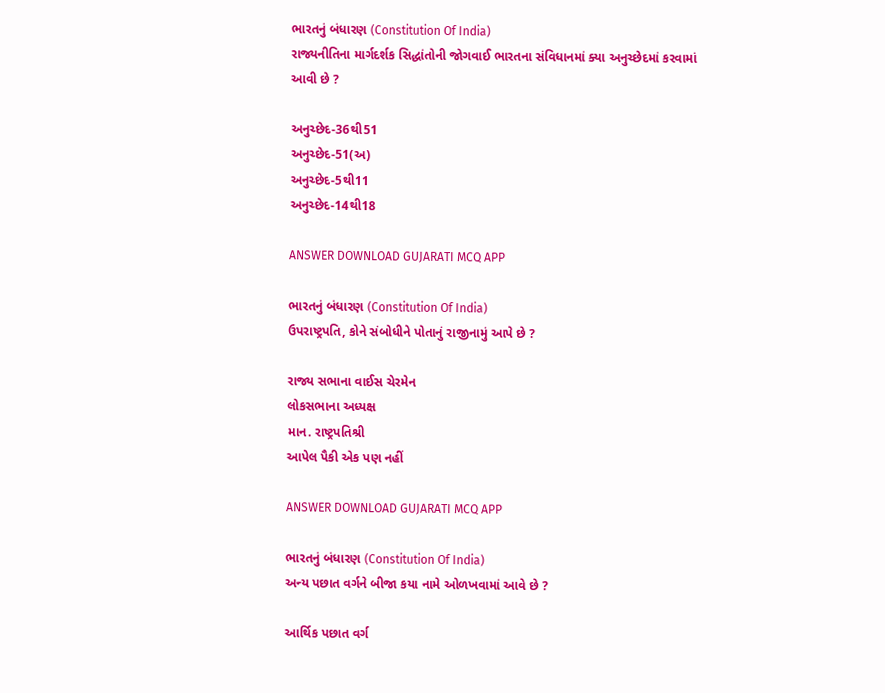ભારતનું બંધારણ (Constitution Of India)
રાજ્યનીતિના માર્ગદર્શક સિદ્ધાંતોની જોગવાઈ ભારતના સંવિધાનમાં ક્યા અનુચ્છેદમાં કરવામાં આવી છે ?

અનુચ્છેદ-36થી51
અનુચ્છેદ-51(અ)
અનુચ્છેદ-5થી11
અનુચ્છેદ-14થી18

ANSWER DOWNLOAD GUJARATI MCQ APP

ભારતનું બંધારણ (Constitution Of India)
ઉપરાષ્ટ્રપતિ, કોને સંબોધીને પોતાનું રાજીનામું આપે છે ?

રાજ્ય સભાના વાઈસ ચેરમેન
લોકસભાના અધ્યક્ષ
માન. રાષ્ટ્રપતિશ્રી
આપેલ પૈકી એક પણ નહીં

ANSWER DOWNLOAD GUJARATI MCQ APP

ભારતનું બંધારણ (Constitution Of India)
અન્ય પછાત વર્ગને બીજા કયા નામે ઓળખવામાં આવે છે ?

આર્થિક પછાત વર્ગ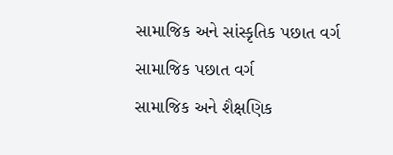સામાજિક અને સાંસ્કૃતિક પછાત વર્ગ
સામાજિક પછાત વર્ગ
સામાજિક અને શૈક્ષણિક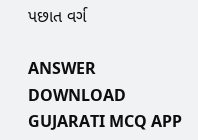પછાત વર્ગ

ANSWER DOWNLOAD GUJARATI MCQ APP